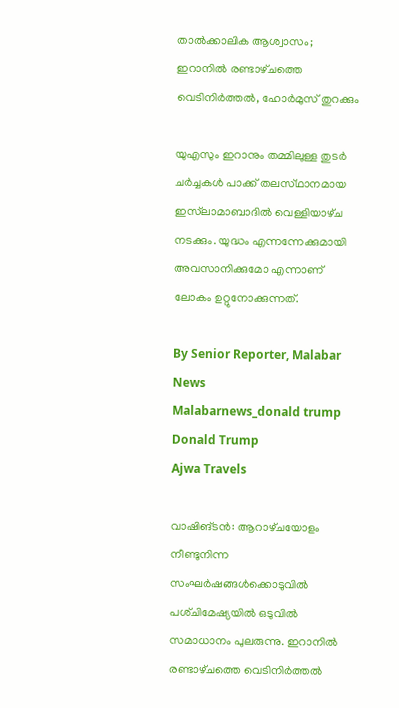താൽക്കാലിക ആശ്വാസം; ഇറാനിൽ രണ്ടാഴ്‌ചത്തെ വെടിനിർത്തൽ, ഹോർമുസ് തുറക്കും

യുഎസും ഇറാനും തമ്മിലുള്ള തുടർ ചർച്ചകൾ പാക്ക് തലസ്‌ഥാനമായ ഇസ്‌ലാമാബാദിൽ വെള്ളിയാഴ്‌ച നടക്കും. യുദ്ധം എന്നന്നേക്കുമായി അവസാനിക്കുമോ എന്നാണ് ലോകം ഉറ്റുനോക്കുന്നത്.

By Senior Reporter, Malabar News
Malabarnews_donald trump
Donald Trump
Ajwa Travels

വാഷിങ്ടൻ: ആറാഴ്‌ചയോളം നീണ്ടുനിന്ന സംഘർഷങ്ങൾക്കൊടുവിൽ പശ്‌ചിമേഷ്യയിൽ ഒടുവിൽ സമാധാനം പുലരുന്നു. ഇറാനിൽ രണ്ടാഴ്‌ചത്തെ വെടിനിർത്തൽ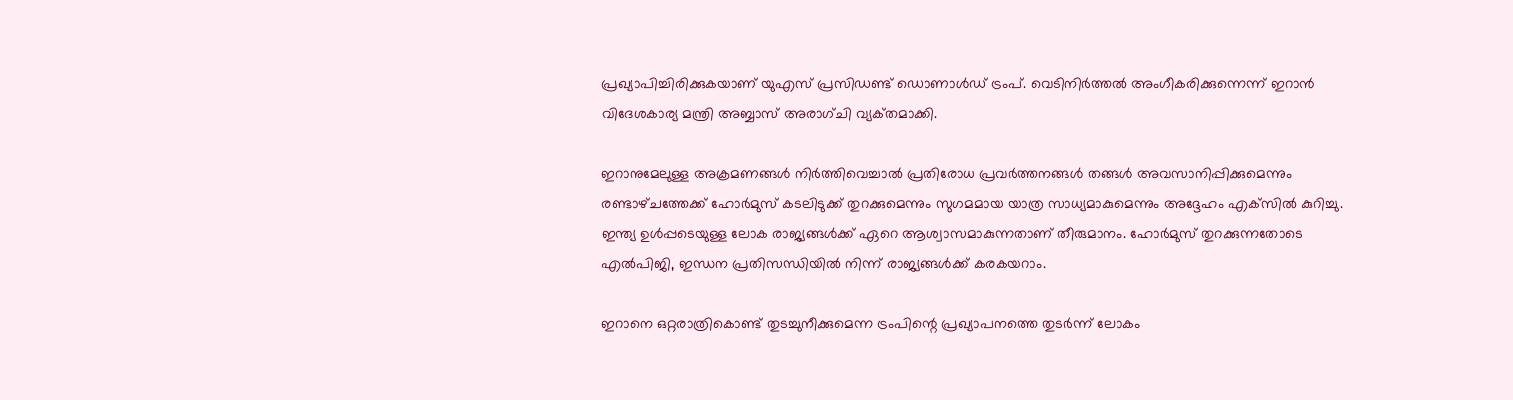പ്രഖ്യാപിച്ചിരിക്കുകയാണ് യുഎസ് പ്രസിഡണ്ട് ഡൊണാൾഡ് ട്രംപ്. വെടിനിർത്തൽ അംഗീകരിക്കുന്നെന്ന് ഇറാൻ വിദേശകാര്യ മന്ത്രി അബ്ബാസ് അരാഗ്‌ചി വ്യക്‌തമാക്കി.

ഇറാനുമേലുള്ള അക്രമണങ്ങൾ നിർത്തിവെച്ചാൽ പ്രതിരോധ പ്രവർത്തനങ്ങൾ തങ്ങൾ അവസാനിപ്പിക്കുമെന്നും രണ്ടാഴ്‌ചത്തേക്ക് ഹോർമുസ് കടലിടുക്ക് തുറക്കുമെന്നും സുഗമമായ യാത്ര സാധ്യമാകുമെന്നും അദ്ദേഹം എക്‌സിൽ കുറിച്ചു. ഇന്ത്യ ഉൾപ്പടെയുള്ള ലോക രാജ്യങ്ങൾക്ക് ഏറെ ആശ്വാസമാകുന്നതാണ് തീരുമാനം. ഹോർമുസ് തുറക്കുന്നതോടെ എൽപിജി, ഇന്ധന പ്രതിസന്ധിയിൽ നിന്ന് രാജ്യങ്ങൾക്ക് കരകയറാം.

ഇറാനെ ഒറ്റരാത്രികൊണ്ട് തുടച്ചുനീക്കുമെന്ന ട്രംപിന്റെ പ്രഖ്യാപനത്തെ തുടർന്ന് ലോകം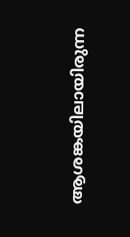ആശങ്കയിലായിരുന്ന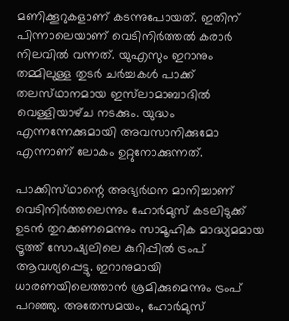മണിക്കൂറുകളാണ് കടന്നുപോയത്. ഇതിന് പിന്നാലെയാണ് വെടിനിർത്തൽ കരാർ നിലവിൽ വന്നത്. യുഎസും ഇറാനും തമ്മിലുള്ള തുടർ ചർച്ചകൾ പാക്ക് തലസ്‌ഥാനമായ ഇസ്‌ലാമാബാദിൽ വെള്ളിയാഴ്‌ച നടക്കും. യുദ്ധം എന്നന്നേക്കുമായി അവസാനിക്കുമോ എന്നാണ് ലോകം ഉറ്റുനോക്കുന്നത്.

പാക്കിസ്‌ഥാന്റെ അഭ്യർഥന മാനിച്ചാണ് വെടിനിർത്തലെന്നും ഹോർമുസ് കടലിടുക്ക് ഉടൻ തുറക്കണമെന്നും സാമൂഹിക മാദ്ധ്യമമായ ട്രൂത്ത് സോഷ്യലിലെ കുറിപ്പിൽ ട്രംപ് ആവശ്യപ്പെട്ടു. ഇറാനുമായി ധാരണയിലെത്താൻ ശ്രമിക്കുമെന്നും ട്രംപ് പറഞ്ഞു. അതേസമയം, ഹോർമുസ്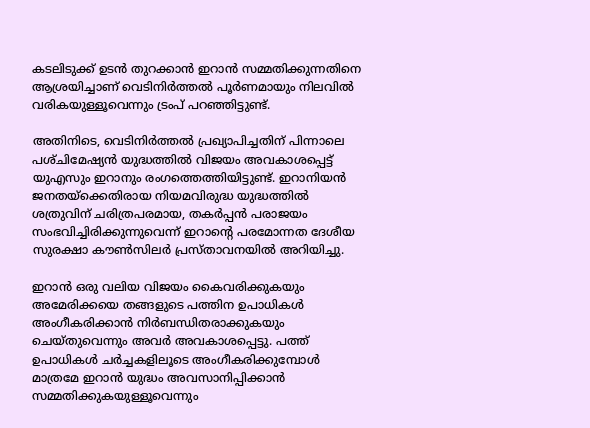കടലിടുക്ക് ഉടൻ തുറക്കാൻ ഇറാൻ സമ്മതിക്കുന്നതിനെ ആശ്രയിച്ചാണ് വെടിനിർത്തൽ പൂർണമായും നിലവിൽ വരികയുള്ളൂവെന്നും ട്രംപ് പറഞ്ഞിട്ടുണ്ട്.

അതിനിടെ, വെടിനിർത്തൽ പ്രഖ്യാപിച്ചതിന് പിന്നാലെ പശ്‌ചിമേഷ്യൻ യുദ്ധത്തിൽ വിജയം അവകാശപ്പെട്ട് യുഎസും ഇറാനും രംഗത്തെത്തിയിട്ടുണ്ട്. ഇറാനിയൻ ജനതയ്‌ക്കെതിരായ നിയമവിരുദ്ധ യുദ്ധത്തിൽ ശത്രുവിന് ചരിത്രപരമായ, തകർപ്പൻ പരാജയം സംഭവിച്ചിരിക്കുന്നുവെന്ന് ഇറാന്റെ പരമോന്നത ദേശീയ സുരക്ഷാ കൗൺസിലർ പ്രസ്‌താവനയിൽ അറിയിച്ചു.

ഇറാൻ ഒരു വലിയ വിജയം കൈവരിക്കുകയും അമേരിക്കയെ തങ്ങളുടെ പത്തിന ഉപാധികൾ അംഗീകരിക്കാൻ നിർബന്ധിതരാക്കുകയും ചെയ്‌തുവെന്നും അവർ അവകാശപ്പെട്ടു. പത്ത് ഉപാധികൾ ചർച്ചകളിലൂടെ അംഗീകരിക്കുമ്പോൾ മാത്രമേ ഇറാൻ യുദ്ധം അവസാനിപ്പിക്കാൻ സമ്മതിക്കുകയുള്ളൂവെന്നും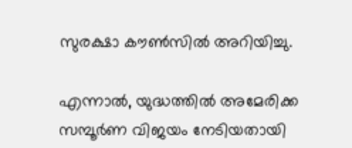സുരക്ഷാ കൗൺസിൽ അറിയിച്ചു.

എന്നാൽ, യുദ്ധത്തിൽ അമേരിക്ക സമ്പൂർണ വിജയം നേടിയതായി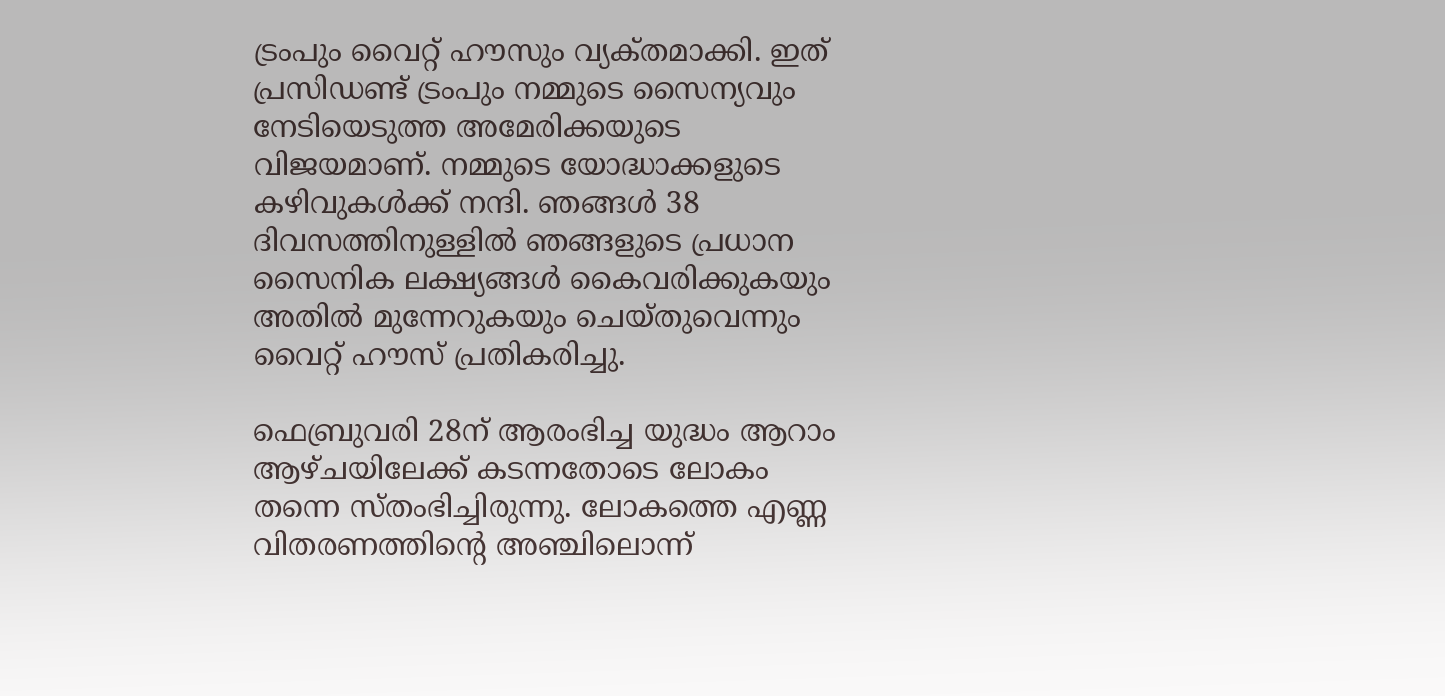ട്രംപും വൈറ്റ് ഹൗസും വ്യക്‌തമാക്കി. ഇത് പ്രസിഡണ്ട് ട്രംപും നമ്മുടെ സൈന്യവും നേടിയെടുത്ത അമേരിക്കയുടെ വിജയമാണ്. നമ്മുടെ യോദ്ധാക്കളുടെ കഴിവുകൾക്ക് നന്ദി. ഞങ്ങൾ 38 ദിവസത്തിനുള്ളിൽ ഞങ്ങളുടെ പ്രധാന സൈനിക ലക്ഷ്യങ്ങൾ കൈവരിക്കുകയും അതിൽ മുന്നേറുകയും ചെയ്‌തുവെന്നും വൈറ്റ് ഹൗസ് പ്രതികരിച്ചു.

ഫെബ്രുവരി 28ന് ആരംഭിച്ച യുദ്ധം ആറാം ആഴ്‌ചയിലേക്ക് കടന്നതോടെ ലോകം തന്നെ സ്‌തംഭിച്ചിരുന്നു. ലോകത്തെ എണ്ണ വിതരണത്തിന്റെ അഞ്ചിലൊന്ന്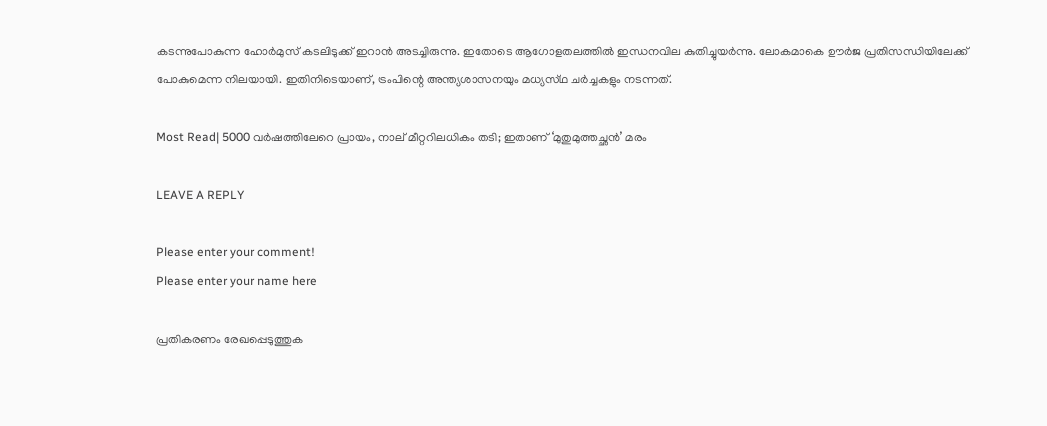കടന്നുപോകുന്ന ഹോർമുസ് കടലിടുക്ക് ഇറാൻ അടച്ചിരുന്നു. ഇതോടെ ആഗോളതലത്തിൽ ഇന്ധനവില കുതിച്ചുയർന്നു. ലോകമാകെ ഊർജ പ്രതിസന്ധിയിലേക്ക് പോകുമെന്ന നിലയായി. ഇതിനിടെയാണ്, ട്രംപിന്റെ അന്ത്യശാസനയും മധ്യസ്‌ഥ ചർച്ചകളും നടന്നത്.

Most Read| 5000 വർഷത്തിലേറെ പ്രായം, നാല് മീറ്ററിലധികം തടി; ഇതാണ് ‘മുതുമുത്തച്ഛൻ’ മരം

LEAVE A REPLY

Please enter your comment!
Please enter your name here

പ്രതികരണം രേഖപ്പെടുത്തുക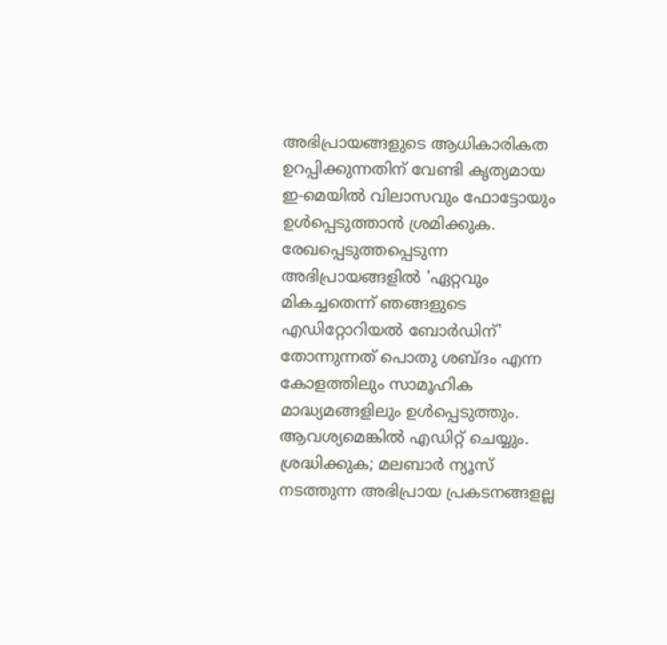അഭിപ്രായങ്ങളുടെ ആധികാരികത ഉറപ്പിക്കുന്നതിന് വേണ്ടി കൃത്യമായ ഇ-മെയിൽ വിലാസവും ഫോട്ടോയും ഉൾപ്പെടുത്താൻ ശ്രമിക്കുക. രേഖപ്പെടുത്തപ്പെടുന്ന അഭിപ്രായങ്ങളിൽ 'ഏറ്റവും മികച്ചതെന്ന് ഞങ്ങളുടെ എഡിറ്റോറിയൽ ബോർഡിന്' തോന്നുന്നത് പൊതു ശബ്‌ദം എന്ന കോളത്തിലും സാമൂഹിക മാദ്ധ്യമങ്ങളിലും ഉൾപ്പെടുത്തും. ആവശ്യമെങ്കിൽ എഡിറ്റ് ചെയ്യും. ശ്രദ്ധിക്കുക; മലബാർ ന്യൂസ് നടത്തുന്ന അഭിപ്രായ പ്രകടനങ്ങളല്ല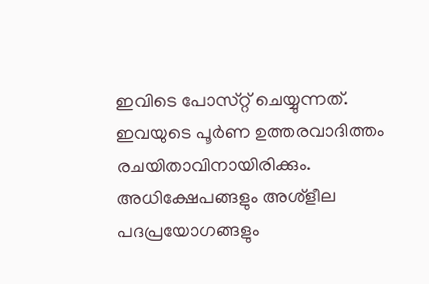ഇവിടെ പോസ്‌റ്റ് ചെയ്യുന്നത്. ഇവയുടെ പൂർണ ഉത്തരവാദിത്തം രചയിതാവിനായിരിക്കും. അധിക്ഷേപങ്ങളും അശ്‌ളീല പദപ്രയോഗങ്ങളും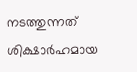നടത്തുന്നത് ശിക്ഷാർഹമായ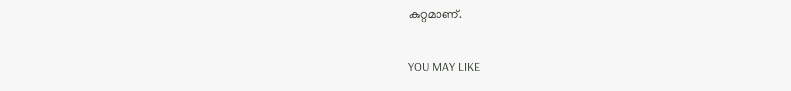കുറ്റമാണ്.

YOU MAY LIKE